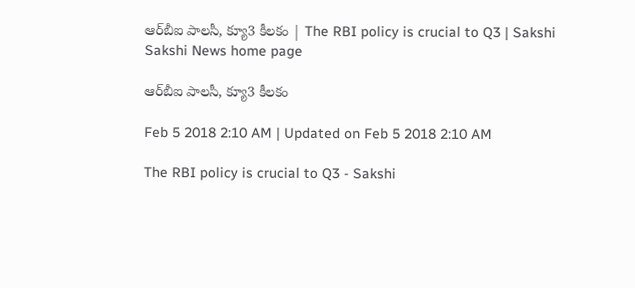ఆర్‌బీఐ పాలసీ, క్యూ3 కీలకం | The RBI policy is crucial to Q3 | Sakshi
Sakshi News home page

ఆర్‌బీఐ పాలసీ, క్యూ3 కీలకం

Feb 5 2018 2:10 AM | Updated on Feb 5 2018 2:10 AM

The RBI policy is crucial to Q3 - Sakshi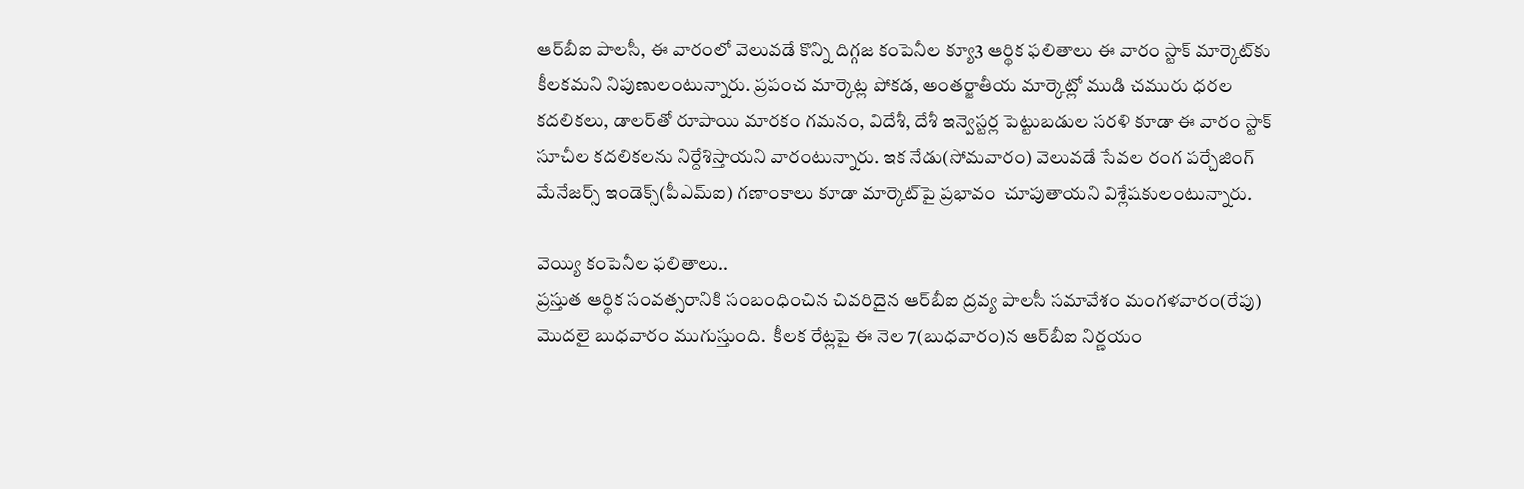ఆర్‌బీఐ పాలసీ, ఈ వారంలో వెలువడే కొన్ని దిగ్గజ కంపెనీల క్యూ3 ఆర్థిక ఫలితాలు ఈ వారం స్టాక్‌ మార్కెట్‌కు కీలకమని నిపుణులంటున్నారు. ప్రపంచ మార్కెట్ల పోకడ, అంతర్జాతీయ మార్కెట్లో ముడి చమురు ధరల కదలికలు, డాలర్‌తో రూపాయి మారకం గమనం, విదేశీ, దేశీ ఇన్వెస్టర్ల పెట్టుబడుల సరళి కూడా ఈ వారం స్టాక్‌ సూచీల కదలికలను నిర్దేశిస్తాయని వారంటున్నారు. ఇక నేడు(సోమవారం) వెలువడే సేవల రంగ పర్చేజింగ్‌ మేనేజర్స్‌ ఇండెక్స్‌(పీఎమ్‌ఐ) గణాంకాలు కూడా మార్కెట్‌పై ప్రభావం  చూపుతాయని విశ్లేషకులంటున్నారు.

వెయ్యి కంపెనీల ఫలితాలు..
ప్రస్తుత ఆర్థిక సంవత్సరానికి సంబంధించిన చివరిదైన ఆర్‌బీఐ ద్రవ్య పాలసీ సమావేశం మంగళవారం(రేపు) మొదలై బుధవారం ముగుస్తుంది.  కీలక రేట్లపై ఈ నెల 7(బుధవారం)న ఆర్‌బీఐ నిర్ణయం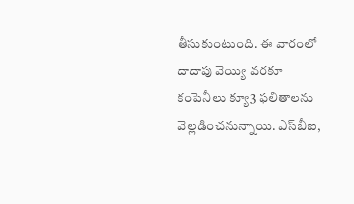తీసుకుంటుంది. ఈ వారంలో దాదాపు వెయ్యి వరకూ కంపెనీలు క్యూ3 ఫలితాలను వెల్లడించనున్నాయి. ఎస్‌బీఐ,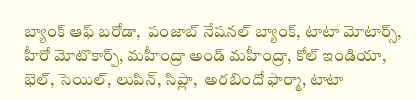బ్యాంక్‌ ఆఫ్‌ బరోడా,  పంజాబ్‌ నేషనల్‌ బ్యాంక్, టాటా మోటార్స్, హీరో మోటొకార్ప్, మహీంద్రా అండ్‌ మహీంద్రా, కోల్‌ ఇండియా, భెల్, సెయిల్, లుపిన్, సిప్లా,  అరబిందో ఫార్మా, టాటా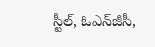స్టీల్, ఓఎన్‌జీసీ,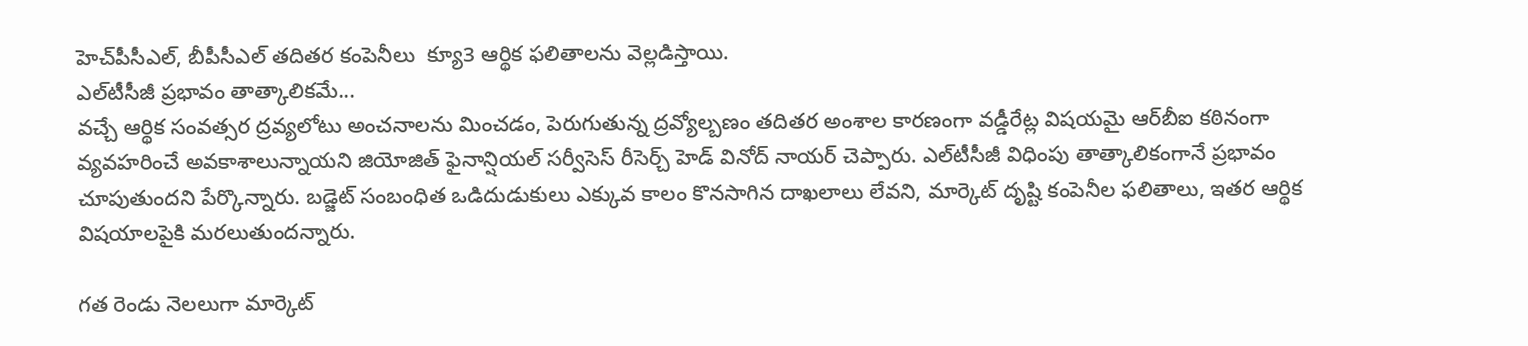హెచ్‌పీసీఎల్, బీపీసీఎల్‌ తదితర కంపెనీలు  క్యూ3 ఆర్థిక ఫలితాలను వెల్లడిస్తాయి.
ఎల్‌టీసీజీ ప్రభావం తాత్కాలికమే...
వచ్చే ఆర్థిక సంవత్సర ద్రవ్యలోటు అంచనాలను మించడం, పెరుగుతున్న ద్రవ్యోల్బణం తదితర అంశాల కారణంగా వడ్డీరేట్ల విషయమై ఆర్‌బీఐ కఠినంగా వ్యవహరించే అవకాశాలున్నాయని జియోజిత్‌ ఫైనాన్షియల్‌ సర్వీసెస్‌ రీసెర్చ్‌ హెడ్‌ వినోద్‌ నాయర్‌ చెప్పారు. ఎల్‌టీసీజీ విధింపు తాత్కాలికంగానే ప్రభావం చూపుతుందని పేర్కొన్నారు. బడ్జెట్‌ సంబంధిత ఒడిదుడుకులు ఎక్కువ కాలం కొనసాగిన దాఖలాలు లేవని, మార్కెట్‌ దృష్టి కంపెనీల ఫలితాలు, ఇతర ఆర్థిక విషయాలపైకి మరలుతుందన్నారు.

గత రెండు నెలలుగా మార్కెట్‌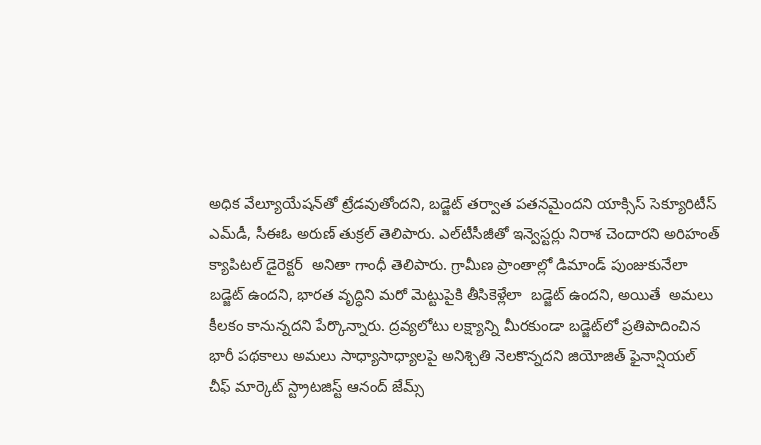అధిక వేల్యూయేషన్‌తో ట్రేడవుతోందని, బడ్జెట్‌ తర్వాత పతనమైందని యాక్సిస్‌ సెక్యూరిటీస్‌ ఎమ్‌డీ, సీఈఓ అరుణ్‌ తుక్రల్‌ తెలిపారు. ఎల్‌టీసీజీతో ఇన్వెస్టర్లు నిరాశ చెందారని అరిహంత్‌ క్యాపిటల్‌ డైరెక్టర్‌  అనితా గాంధీ తెలిపారు. గ్రామీణ ప్రాంతాల్లో డిమాండ్‌ పుంజుకునేలా బడ్జెట్‌ ఉందని, భారత వృద్ధిని మరో మెట్టుపైకి తీసికెళ్లేలా  బడ్జెట్‌ ఉందని, అయితే  అమలు కీలకం కానున్నదని పేర్కొన్నారు. ద్రవ్యలోటు లక్ష్యాన్ని మీరకుండా బడ్జెట్‌లో ప్రతిపాదించిన భారీ పథకాలు అమలు సాధ్యాసాధ్యాలపై అనిశ్చితి నెలకొన్నదని జియోజిత్‌ ఫైనాన్షియల్‌  చీఫ్‌ మార్కెట్‌ స్ట్రాటజిస్ట్‌ ఆనంద్‌ జేమ్స్‌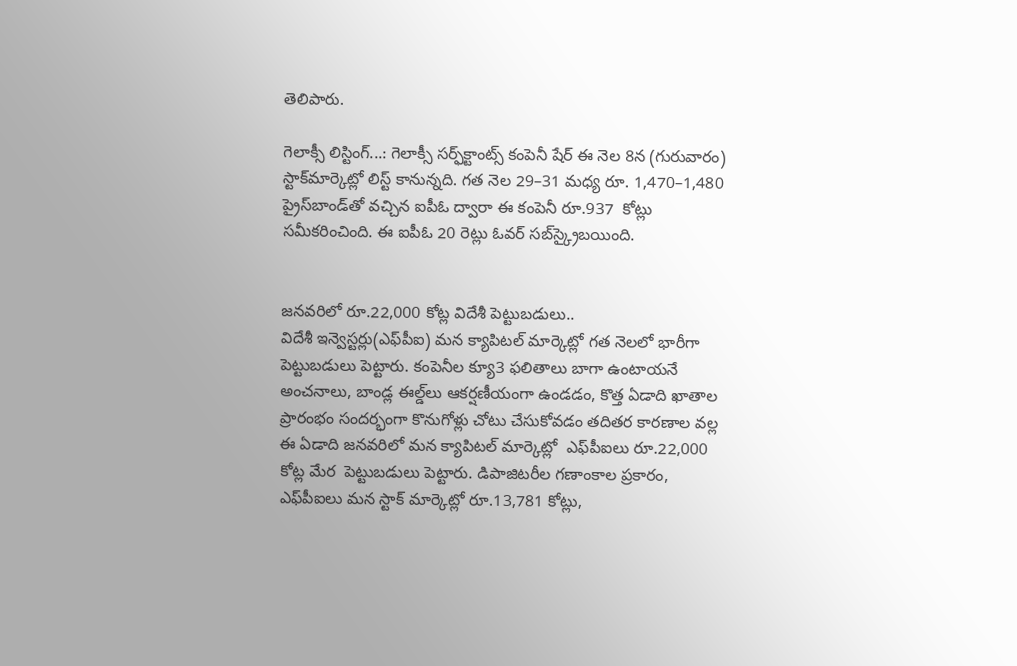తెలిపారు.

గెలాక్సీ లిస్టింగ్‌...: గెలాక్సీ సర్ఫ్‌క్టాంట్స్‌ కంపెనీ షేర్‌ ఈ నెల 8న (గురువారం) స్టాక్‌మార్కెట్లో లిస్ట్‌ కానున్నది. గత నెల 29–31 మధ్య రూ. 1,470–1,480 ప్రైస్‌బాండ్‌తో వచ్చిన ఐపీఓ ద్వారా ఈ కంపెనీ రూ.937  కోట్లు సమీకరించింది. ఈ ఐపీఓ 20 రెట్లు ఓవర్‌ సబ్‌స్క్రైబయింది.


జనవరిలో రూ.22,000 కోట్ల విదేశీ పెట్టుబడులు..
విదేశీ ఇన్వెస్టర్లు(ఎఫ్‌పీఐ) మన క్యాపిటల్‌ మార్కెట్లో గత నెలలో భారీగా పెట్టుబడులు పెట్టారు. కంపెనీల క్యూ3 ఫలితాలు బాగా ఉంటాయనే అంచనాలు, బాండ్ల ఈల్డ్‌లు ఆకర్షణీయంగా ఉండడం, కొత్త ఏడాది ఖాతాల ప్రారంభం సందర్భంగా కొనుగోళ్లు చోటు చేసుకోవడం తదితర కారణాల వల్ల  ఈ ఏడాది జనవరిలో మన క్యాపిటల్‌ మార్కెట్లో  ఎఫ్‌పీఐలు రూ.22,000 కోట్ల మేర  పెట్టుబడులు పెట్టారు. డిపాజిటరీల గణాంకాల ప్రకారం, ఎఫ్‌పీఐలు మన స్టాక్‌ మార్కెట్లో రూ.13,781 కోట్లు,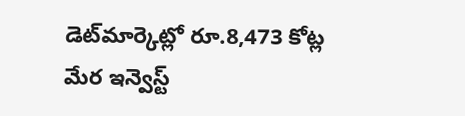డెట్‌మార్కెట్లో రూ.8,473 కోట్ల మేర ఇన్వెస్ట్‌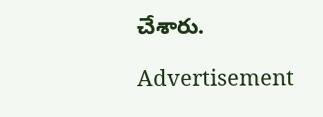చేశారు.

Advertisement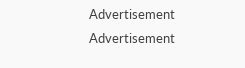Advertisement
Advertisement